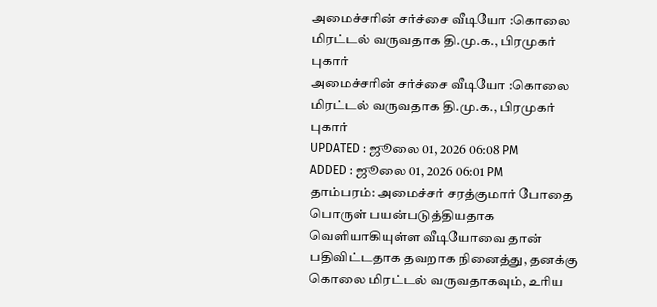அமைச்சரின் சர்ச்சை வீடியோ :கொலை மிரட்டல் வருவதாக தி.மு.க., பிரமுகர் புகார்
அமைச்சரின் சர்ச்சை வீடியோ :கொலை மிரட்டல் வருவதாக தி.மு.க., பிரமுகர் புகார்
UPDATED : ஜூலை 01, 2026 06:08 PM
ADDED : ஜூலை 01, 2026 06:01 PM
தாம்பரம்: அமைச்சர் சரத்குமார் போதை பொருள் பயன்படுத்தியதாக வெளியாகியுள்ள வீடியோவை தான் பதிவிட்டதாக தவறாக நினைத்து, தனக்கு கொலை மிரட்டல் வருவதாகவும், உரிய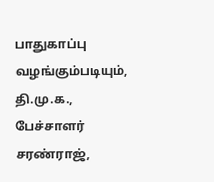பாதுகாப்பு வழங்கும்படியும், தி.மு.க., பேச்சாளர் சரண்ராஜ்,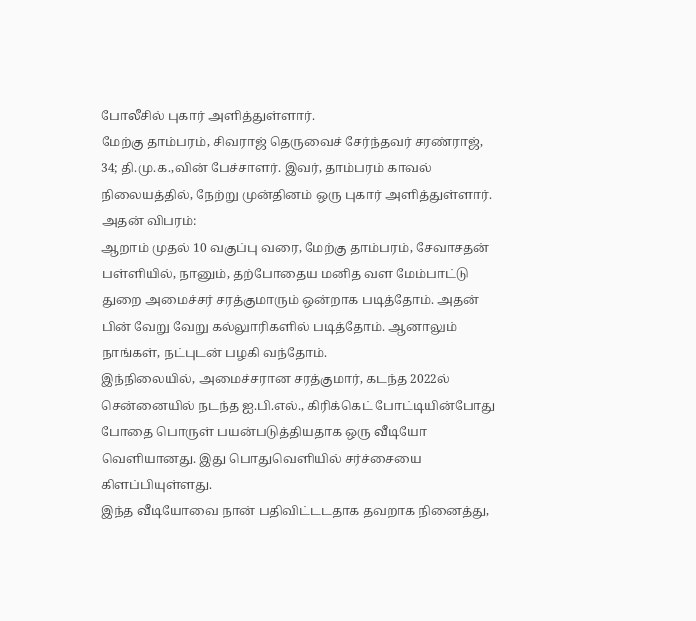போலீசில் புகார் அளித்துள்ளார்.
மேற்கு தாம்பரம், சிவராஜ் தெருவைச் சேர்ந்தவர் சரண்ராஜ், 34; தி.மு.க.,வின் பேச்சாளர். இவர், தாம்பரம் காவல் நிலையத்தில், நேற்று முன்தினம் ஒரு புகார் அளித்துள்ளார்.
அதன் விபரம்:
ஆறாம் முதல் 10 வகுப்பு வரை, மேற்கு தாம்பரம், சேவாசதன் பள்ளியில், நானும், தற்போதைய மனித வள மேம்பாட்டு துறை அமைச்சர் சரத்குமாரும் ஒன்றாக படித்தோம். அதன் பின் வேறு வேறு கல்லுாரிகளில் படித்தோம். ஆனாலும் நாங்கள், நட்புடன் பழகி வந்தோம்.
இந்நிலையில், அமைச்சரான சரத்குமார், கடந்த 2022ல் சென்னையில் நடந்த ஐ.பி.எல்., கிரிக்கெட் போட்டியின்போது போதை பொருள் பயன்படுத்தியதாக ஒரு வீடியோ வெளியானது. இது பொதுவெளியில் சர்ச்சையை கிளப்பியுள்ளது.
இந்த வீடியோவை நான் பதிவிட்டடதாக தவறாக நினைத்து,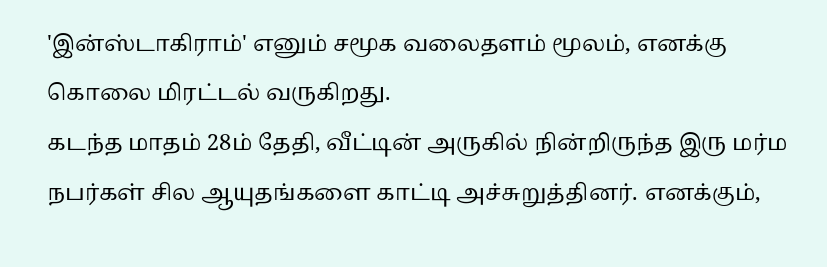'இன்ஸ்டாகிராம்' எனும் சமூக வலைதளம் மூலம், எனக்கு கொலை மிரட்டல் வருகிறது.
கடந்த மாதம் 28ம் தேதி, வீட்டின் அருகில் நின்றிருந்த இரு மர்ம நபர்கள் சில ஆயுதங்களை காட்டி அச்சுறுத்தினர். எனக்கும்,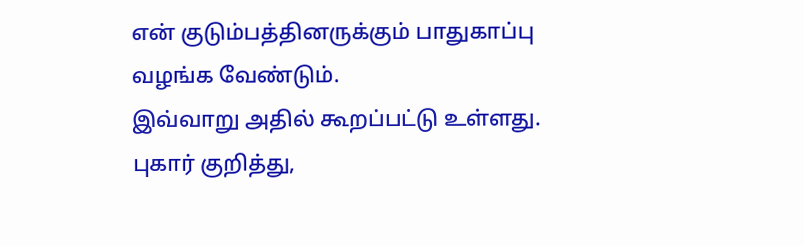என் குடும்பத்தினருக்கும் பாதுகாப்பு வழங்க வேண்டும்.
இவ்வாறு அதில் கூறப்பட்டு உள்ளது.
புகார் குறித்து,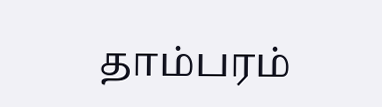தாம்பரம்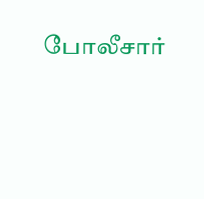போலீசார்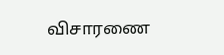விசாரணை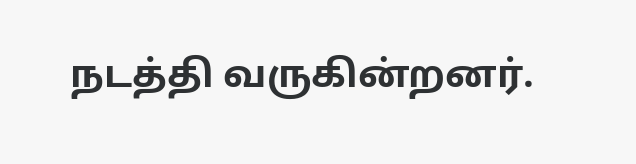நடத்தி வருகின்றனர்.